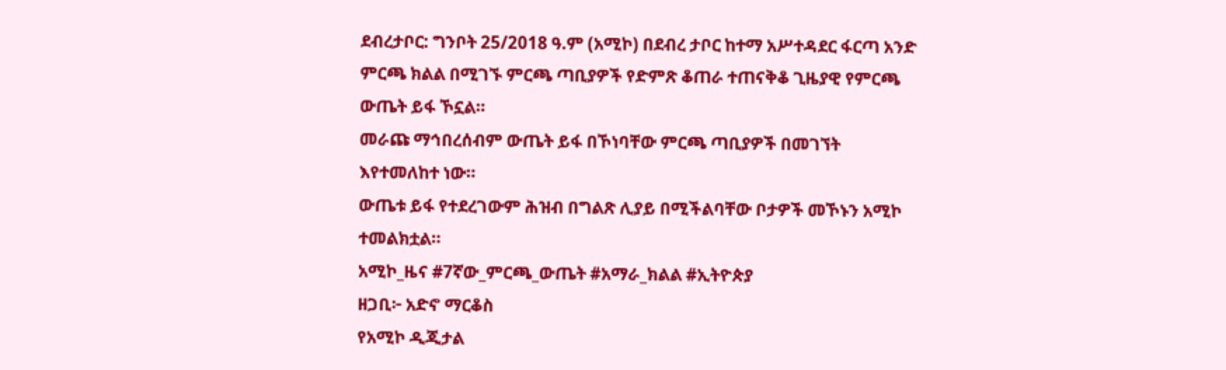ደብረታቦር: ግንቦት 25/2018 ዓ.ም (አሚኮ) በደብረ ታቦር ከተማ አሥተዳደር ፋርጣ አንድ ምርጫ ክልል በሚገኙ ምርጫ ጣቢያዎች የድምጽ ቆጠራ ተጠናቅቆ ጊዜያዊ የምርጫ ውጤት ይፋ ኾኗል።
መራጩ ማኅበረሰብም ውጤት ይፋ በኾነባቸው ምርጫ ጣቢያዎች በመገኘት እየተመለከተ ነው።
ውጤቱ ይፋ የተደረገውም ሕዝብ በግልጽ ሊያይ በሚችልባቸው ቦታዎች መኾኑን አሚኮ ተመልክቷል።
አሚኮ_ዜና #7ኛው_ምርጫ_ውጤት #አማራ_ክልል #ኢትዮጵያ
ዘጋቢ፦ አድኖ ማርቆስ
የአሚኮ ዲጂታል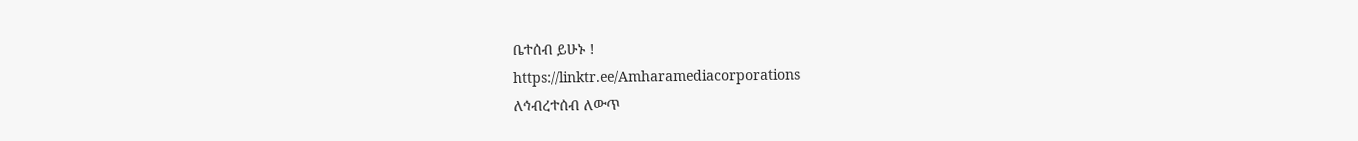ቤተሰብ ይሁኑ !
https://linktr.ee/Amharamediacorporations
ለኅብረተሰብ ለውጥ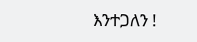እንተጋለን !